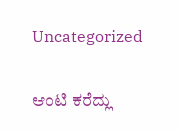Uncategorized

ಆಂಟಿ ಕರೆದ್ಲು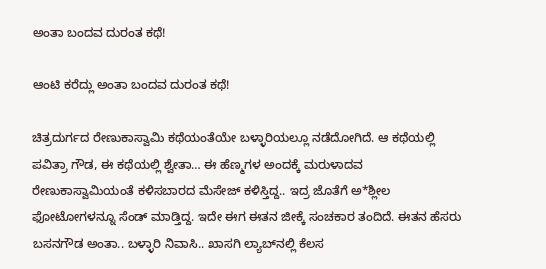ಅಂತಾ ಬಂದವ ದುರಂತ ಕಥೆ!

ಆಂಟಿ ಕರೆದ್ಲು ಅಂತಾ ಬಂದವ ದುರಂತ ಕಥೆ!

ಚಿತ್ರದುರ್ಗದ ರೇಣುಕಾಸ್ವಾಮಿ ಕಥೆಯಂತೆಯೇ ಬಳ್ಳಾರಿಯಲ್ಲೂ ನಡೆದೋಗಿದೆ. ಆ ಕಥೆಯಲ್ಲಿ ಪವಿತ್ರಾ ಗೌಡ, ಈ ಕಥೆಯಲ್ಲಿ ಶ್ವೇತಾ… ಈ ಹೆಣ್ಮಗಳ ಅಂದಕ್ಕೆ ಮರುಳಾದವ ರೇಣುಕಾಸ್ವಾಮಿಯಂತೆ ಕಳಿಸಬಾರದ ಮೆಸೇಜ್‌ ಕಳಿಸ್ತಿದ್ದ.. ಇದ್ರ ಜೊತೆಗೆ ಅ*ಶ್ಲೀಲ ಫೋಟೋಗಳನ್ನೂ ಸೆಂಡ್‌ ಮಾಡ್ತಿದ್ದ. ಇದೇ ಈಗ ಈತನ ಜೀಕ್ಕೆ ಸಂಚಕಾರ ತಂದಿದೆ. ಈತನ ಹೆಸರು ಬಸನಗೌಡ ಅಂತಾ.. ಬಳ್ಳಾರಿ ನಿವಾಸಿ.. ಖಾಸಗಿ ಲ್ಯಾಬ್‌ನಲ್ಲಿ ಕೆಲಸ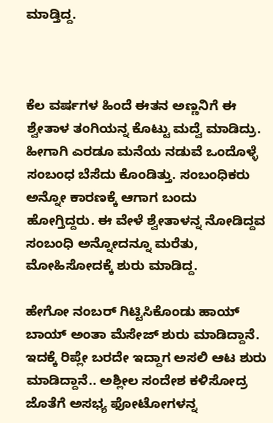ಮಾಡ್ತಿದ್ದ.



ಕೆಲ ವರ್ಷಗಳ ಹಿಂದೆ ಈತನ ಅಣ್ಣನಿಗೆ ಈ ಶ್ವೇತಾಳ ತಂಗಿಯನ್ನ ಕೊಟ್ಟು ಮದ್ವೆ ಮಾಡಿದ್ರು. ಹೀಗಾಗಿ ಎರಡೂ ಮನೆಯ ನಡುವೆ ಒಂದೊಳ್ಳೆ ಸಂಬಂಧ ಬೆಸೆದು ಕೊಂಡಿತ್ತು. ಸಂಬಂಧಿಕರು ಅನ್ನೋ ಕಾರಣಕ್ಕೆ ಆಗಾಗ ಬಂದು ಹೋಗ್ತಿದ್ದರು. ಈ ವೇಳೆ ಶ್ವೇತಾಳನ್ನ ನೋಡಿದ್ದವ ಸಂಬಂಧಿ ಅನ್ನೋದನ್ನೂ ಮರೆತು, ಮೋಹಿಸೋದಕ್ಕೆ ಶುರು ಮಾಡಿದ್ದ.

ಹೇಗೋ ನಂಬರ್‌ ಗಿಟ್ಟಿಸಿಕೊಂಡು ಹಾಯ್‌ ಬಾಯ್‌ ಅಂತಾ ಮೆಸೇಜ್‌ ಶುರು ಮಾಡಿದ್ದಾನೆ. ಇದಕ್ಕೆ ರಿಪ್ಲೇ ಬರದೇ ಇದ್ದಾಗ ಅಸಲಿ ಆಟ ಶುರು ಮಾಡಿದ್ದಾನೆ.. ಅಶ್ಲೀಲ ಸಂದೇಶ ಕಳಿಸೋದ್ರ ಜೊತೆಗೆ ಅಸಭ್ಯ ಫೋಟೋಗಳನ್ನ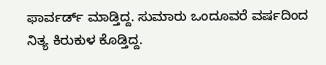ಫಾರ್ವರ್ಡ್‌ ಮಾಡ್ತಿದ್ದ. ಸುಮಾರು ಒಂದೂವರೆ ವರ್ಷದಿಂದ ನಿತ್ಯ ಕಿರುಕುಳ ಕೊಡ್ತಿದ್ದ.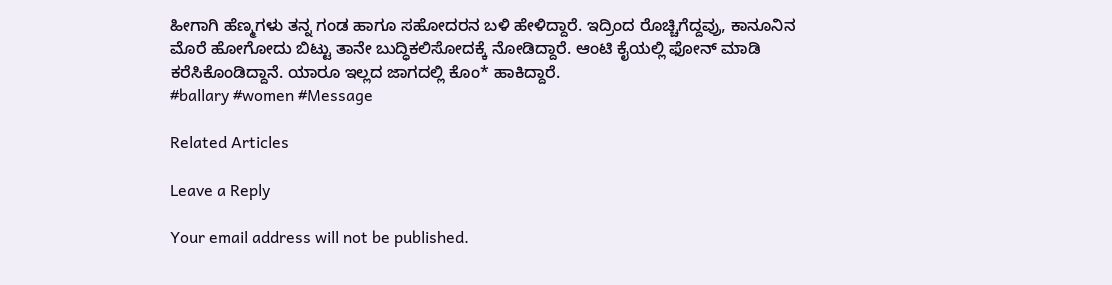ಹೀಗಾಗಿ ಹೆಣ್ಮಗಳು ತನ್ನ ಗಂಡ ಹಾಗೂ ಸಹೋದರನ ಬಳಿ ಹೇಳಿದ್ದಾರೆ. ಇದ್ರಿಂದ ರೊಚ್ಚಿಗೆದ್ದವ್ರು, ಕಾನೂನಿನ ಮೊರೆ ಹೋಗೋದು ಬಿಟ್ಟು ತಾನೇ ಬುದ್ಧಿಕಲಿಸೋದಕ್ಕೆ ನೋಡಿದ್ದಾರೆ. ಆಂಟಿ ಕೈಯಲ್ಲಿ ಫೋನ್‌‌ ಮಾಡಿ ಕರೆಸಿಕೊಂಡಿದ್ದಾನೆ. ಯಾರೂ ಇಲ್ಲದ ಜಾಗದಲ್ಲಿ ಕೊಂ* ಹಾಕಿದ್ದಾರೆ.
#ballary #women #Message

Related Articles

Leave a Reply

Your email address will not be published.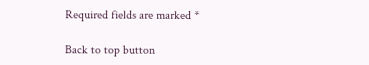Required fields are marked *

Back to top button